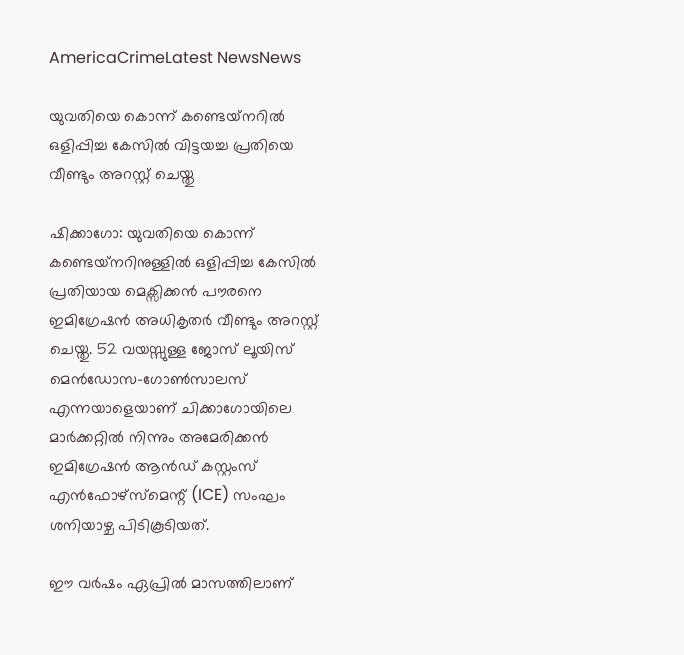AmericaCrimeLatest NewsNews

യുവതിയെ കൊന്ന് കണ്ടെയ്‌നറിൽ ഒളിപ്പിച്ച കേസിൽ വിട്ടയച്ച പ്രതിയെ വീണ്ടും അറസ്റ്റ് ചെയ്തു

ഷിക്കാഗോ: യുവതിയെ കൊന്ന് കണ്ടെയ്‌നറിനുള്ളിൽ ഒളിപ്പിച്ച കേസിൽ പ്രതിയായ മെക്സിക്കൻ പൗരനെ ഇമിഗ്രേഷൻ അധികൃതർ വീണ്ടും അറസ്റ്റ് ചെയ്തു. 52 വയസ്സുള്ള ജോസ് ലൂയിസ് മെൻഡോസ-ഗോൺസാലസ് എന്നയാളെയാണ് ചിക്കാഗോയിലെ മാർക്കറ്റിൽ നിന്നും അമേരിക്കൻ ഇമിഗ്രേഷൻ ആൻഡ് കസ്റ്റംസ് എൻഫോഴ്സ്മെന്റ് (ICE) സംഘം ശനിയാഴ്ച പിടികൂടിയത്.

ഈ വർഷം ഏപ്രിൽ മാസത്തിലാണ്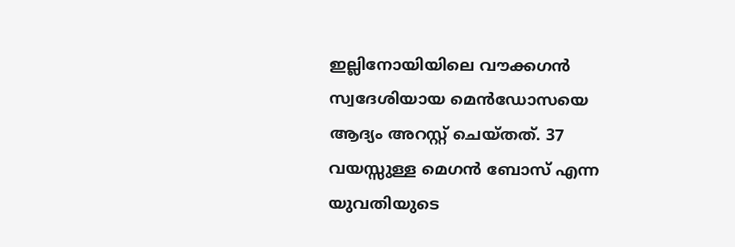ഇല്ലിനോയിയിലെ വൗക്കഗൻ സ്വദേശിയായ മെൻഡോസയെ ആദ്യം അറസ്റ്റ് ചെയ്തത്. 37 വയസ്സുള്ള മെഗൻ ബോസ് എന്ന യുവതിയുടെ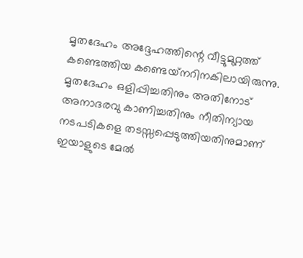മൃതദേഹം അദ്ദേഹത്തിന്റെ വീട്ടുമുറ്റത്ത് കണ്ടെത്തിയ കണ്ടെയ്‌നറിനകിലായിരുന്നു. മൃതദേഹം ഒളിപ്പിച്ചതിനും അതിനോട് അനാദരവു കാണിച്ചതിനും നീതിന്യായ നടപടികളെ തടസ്സപ്പെടുത്തിയതിനുമാണ് ഇയാളുടെ മേൽ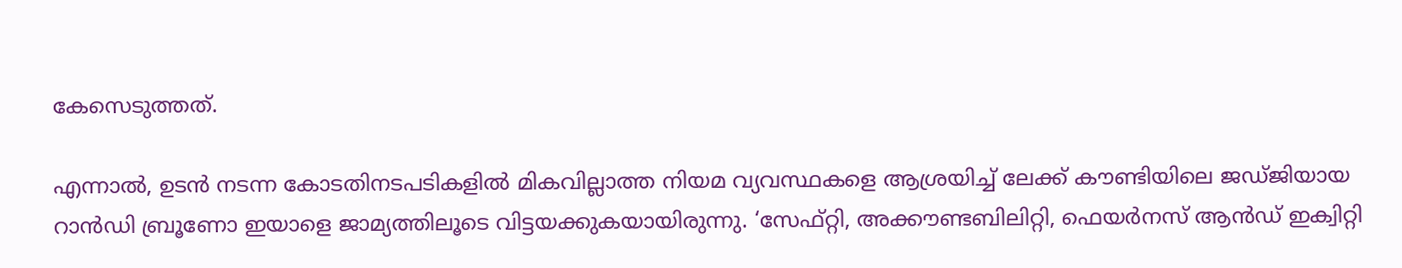കേസെടുത്തത്.

എന്നാൽ, ഉടൻ നടന്ന കോടതിനടപടികളിൽ മികവില്ലാത്ത നിയമ വ്യവസ്ഥകളെ ആശ്രയിച്ച് ലേക്ക് കൗണ്ടിയിലെ ജഡ്ജിയായ റാൻഡി ബ്രൂണോ ഇയാളെ ജാമ്യത്തിലൂടെ വിട്ടയക്കുകയായിരുന്നു. ‘സേഫ്റ്റി, അക്കൗണ്ടബിലിറ്റി, ഫെയർനസ് ആൻഡ് ഇക്വിറ്റി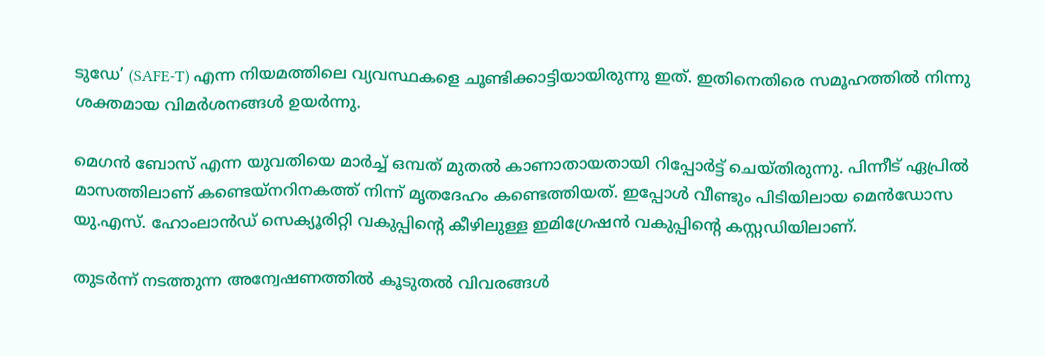ടുഡേ’ (SAFE-T) എന്ന നിയമത്തിലെ വ്യവസ്ഥകളെ ചൂണ്ടിക്കാട്ടിയായിരുന്നു ഇത്. ഇതിനെതിരെ സമൂഹത്തിൽ നിന്നു ശക്തമായ വിമർശനങ്ങൾ ഉയർന്നു.

മെഗൻ ബോസ് എന്ന യുവതിയെ മാർച്ച് ഒമ്പത് മുതല്‍ കാണാതായതായി റിപ്പോർട്ട് ചെയ്തിരുന്നു. പിന്നീട് ഏപ്രിൽ മാസത്തിലാണ് കണ്ടെയ്‌നറിനകത്ത് നിന്ന് മൃതദേഹം കണ്ടെത്തിയത്. ഇപ്പോൾ വീണ്ടും പിടിയിലായ മെൻഡോസ യു.എസ്. ഹോംലാൻഡ് സെക്യൂരിറ്റി വകുപ്പിന്റെ കീഴിലുള്ള ഇമിഗ്രേഷൻ വകുപ്പിന്റെ കസ്റ്റഡിയിലാണ്.

തുടർന്ന് നടത്തുന്ന അന്വേഷണത്തിൽ കൂടുതൽ വിവരങ്ങൾ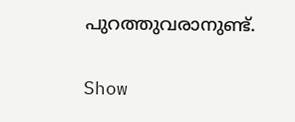പുറത്തുവരാനുണ്ട്.

Show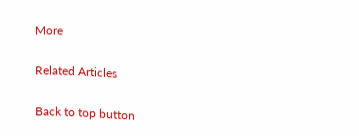More

Related Articles

Back to top button